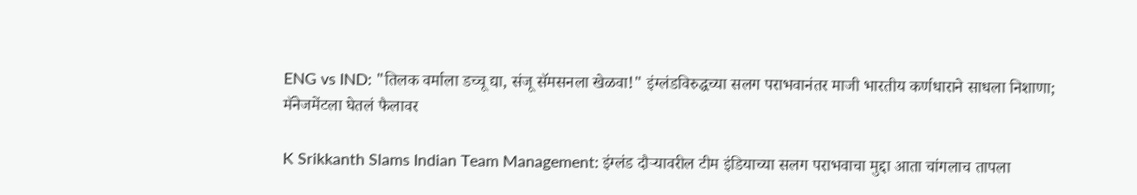ENG vs IND: "तिलक वर्माला डच्चू द्या, संजू सॅमसनला खेळवा!" इंग्लंडविरुद्धच्या सलग पराभवानंतर माजी भारतीय कर्णधाराने साधला निशाणा; मॅनेजमेंटला घेतलं फैलावर

K Srikkanth Slams Indian Team Management: इंग्लंड दौऱ्यावरील टीम इंडियाच्या सलग पराभवाचा मुद्दा आता चांगलाच तापला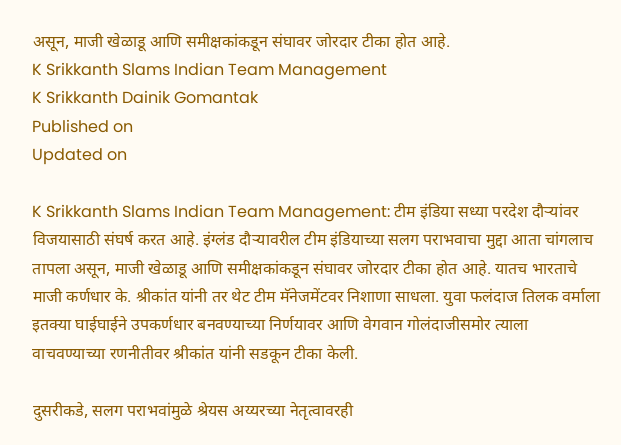असून, माजी खेळाडू आणि समीक्षकांकडून संघावर जोरदार टीका होत आहे.
K Srikkanth Slams Indian Team Management
K Srikkanth Dainik Gomantak
Published on
Updated on

K Srikkanth Slams Indian Team Management: टीम इंडिया सध्या परदेश दौऱ्यांवर विजयासाठी संघर्ष करत आहे. इंग्लंड दौऱ्यावरील टीम इंडियाच्या सलग पराभवाचा मुद्दा आता चांगलाच तापला असून, माजी खेळाडू आणि समीक्षकांकडून संघावर जोरदार टीका होत आहे. यातच भारताचे माजी कर्णधार के. श्रीकांत यांनी तर थेट टीम मॅनेजमेंटवर निशाणा साधला. युवा फलंदाज तिलक वर्माला इतक्या घाईघाईने उपकर्णधार बनवण्याच्या निर्णयावर आणि वेगवान गोलंदाजीसमोर त्याला वाचवण्याच्या रणनीतीवर श्रीकांत यांनी सडकून टीका केली.

दुसरीकडे, सलग पराभवांमुळे श्रेयस अय्यरच्या नेतृत्वावरही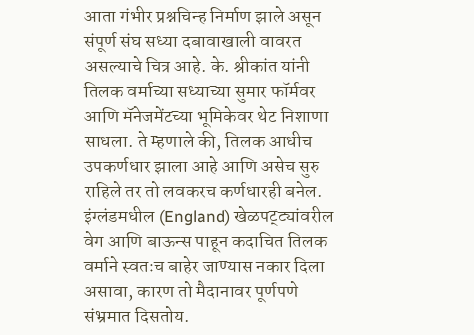आता गंभीर प्रश्नचिन्ह निर्माण झाले असून संपूर्ण संघ सध्या दबावाखाली वावरत असल्याचे चित्र आहे. के. श्रीकांत यांनी तिलक वर्माच्या सध्याच्या सुमार फॉर्मवर आणि मॅनेजमेंटच्या भूमिकेवर थेट निशाणा साधला. ते म्हणाले की, तिलक आधीच उपकर्णधार झाला आहे आणि असेच सुरु राहिले तर तो लवकरच कर्णधारही बनेल. इंग्लंडमधील (England) खेळपट्ट्यांवरील वेग आणि बाऊन्स पाहून कदाचित तिलक वर्माने स्वतःच बाहेर जाण्यास नकार दिला असावा, कारण तो मैदानावर पूर्णपणे संभ्रमात दिसतोय.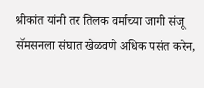श्रीकांत यांनी तर तिलक वर्माच्या जागी संजू सॅमसनला संघात खेळवणे अधिक पसंत करेन,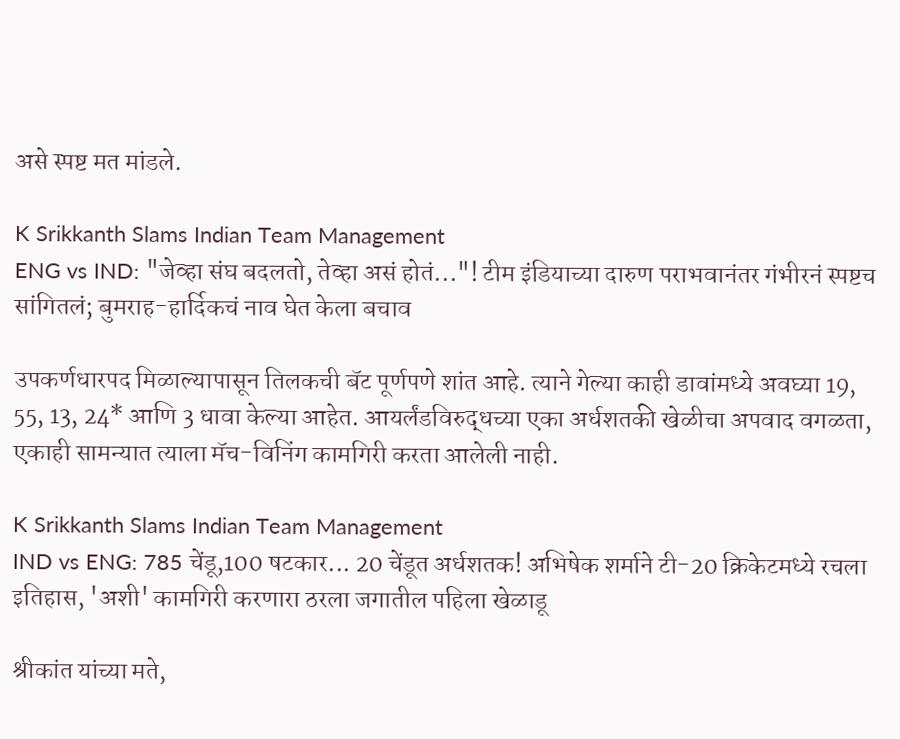असे स्पष्ट मत मांडले.

K Srikkanth Slams Indian Team Management
ENG vs IND: "जेव्हा संघ बदलतो, तेव्हा असं होतं..."! टीम इंडियाच्या दारुण पराभवानंतर गंभीरनं स्पष्टच सांगितलं; बुमराह-हार्दिकचं नाव घेत केला बचाव

उपकर्णधारपद मिळाल्यापासून तिलकची बॅट पूर्णपणे शांत आहे. त्याने गेल्या काही डावांमध्ये अवघ्या 19, 55, 13, 24* आणि 3 धावा केल्या आहेत. आयर्लंडविरुद्धच्या एका अर्धशतकी खेळीचा अपवाद वगळता, एकाही सामन्यात त्याला मॅच-विनिंग कामगिरी करता आलेली नाही.

K Srikkanth Slams Indian Team Management
IND vs ENG: 785 चेंडू,100 षटकार... 20 चेंडूत अर्धशतक! अभिषेक शर्माने टी-20 क्रिकेटमध्ये रचला इतिहास, 'अशी' कामगिरी करणारा ठरला जगातील पहिला खेळाडू

श्रीकांत यांच्या मते,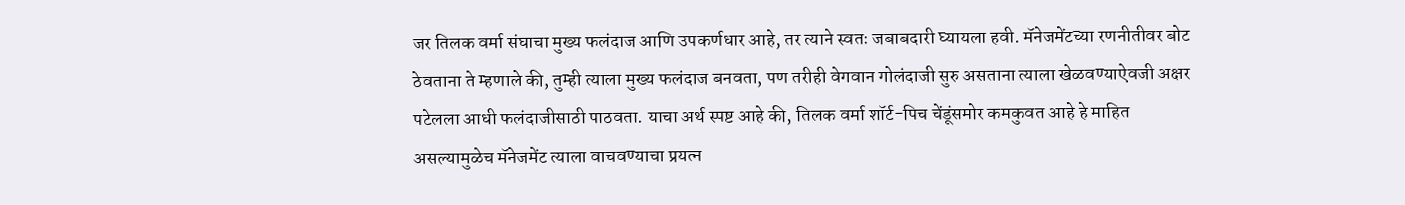जर तिलक वर्मा संघाचा मुख्य फलंदाज आणि उपकर्णधार आहे, तर त्याने स्वतः जबाबदारी घ्यायला हवी. मॅनेजमेंटच्या रणनीतीवर बोट ठेवताना ते म्हणाले की, तुम्ही त्याला मुख्य फलंदाज बनवता, पण तरीही वेगवान गोलंदाजी सुरु असताना त्याला खेळवण्याऐवजी अक्षर पटेलला आधी फलंदाजीसाठी पाठवता. याचा अर्थ स्पष्ट आहे की, तिलक वर्मा शॉर्ट-पिच चेंडूंसमोर कमकुवत आहे हे माहित असल्यामुळेच मॅनेजमेंट त्याला वाचवण्याचा प्रयत्न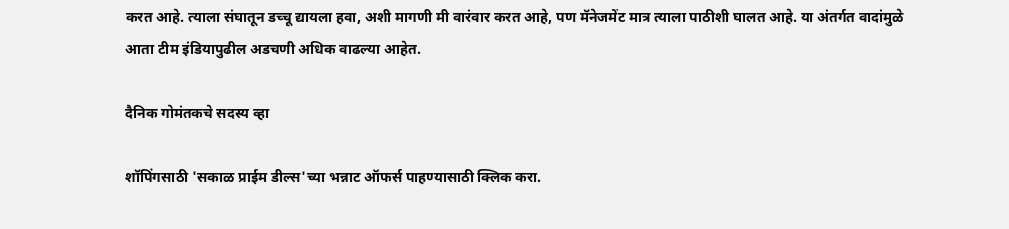करत आहे. त्याला संघातून डच्चू द्यायला हवा, अशी मागणी मी वारंवार करत आहे, पण मॅनेजमेंट मात्र त्याला पाठीशी घालत आहे. या अंतर्गत वादांमुळे आता टीम इंडियापुढील अडचणी अधिक वाढल्या आहेत.

दैनिक गोमंतकचे सदस्य व्हा

शॉपिंगसाठी 'सकाळ प्राईम डील्स'च्या भन्नाट ऑफर्स पाहण्यासाठी क्लिक करा.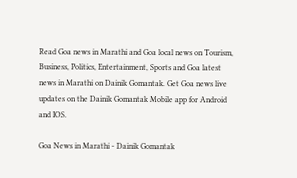Read Goa news in Marathi and Goa local news on Tourism, Business, Politics, Entertainment, Sports and Goa latest news in Marathi on Dainik Gomantak. Get Goa news live updates on the Dainik Gomantak Mobile app for Android and IOS.

Goa News in Marathi - Dainik Gomantak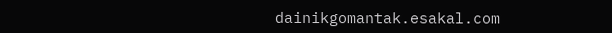dainikgomantak.esakal.com